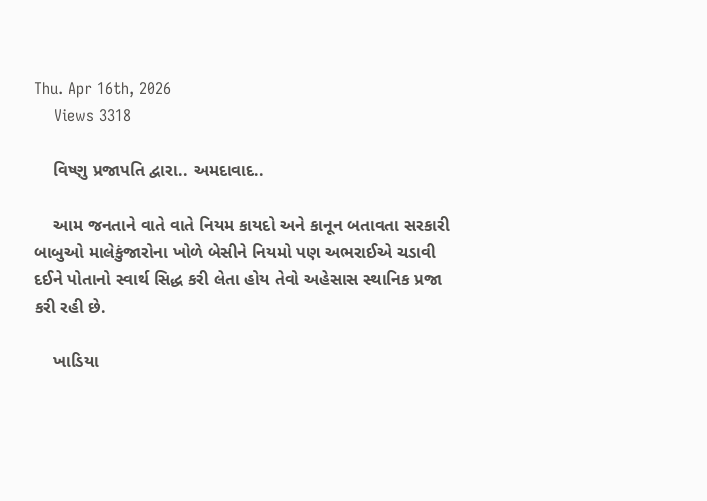Thu. Apr 16th, 2026
    Views 3318

    વિષ્ણુ પ્રજાપતિ દ્વારા.. અમદાવાદ..

    આમ જનતાને વાતે વાતે નિયમ કાયદો અને કાનૂન બતાવતા સરકારી બાબુઓ માલેકુંજારોના ખોળે બેસીને નિયમો પણ અભરાઈએ ચડાવી દઈને પોતાનો સ્વાર્થ સિદ્ધ કરી લેતા હોય તેવો અહેસાસ સ્થાનિક પ્રજા કરી રહી છે.

    ખાડિયા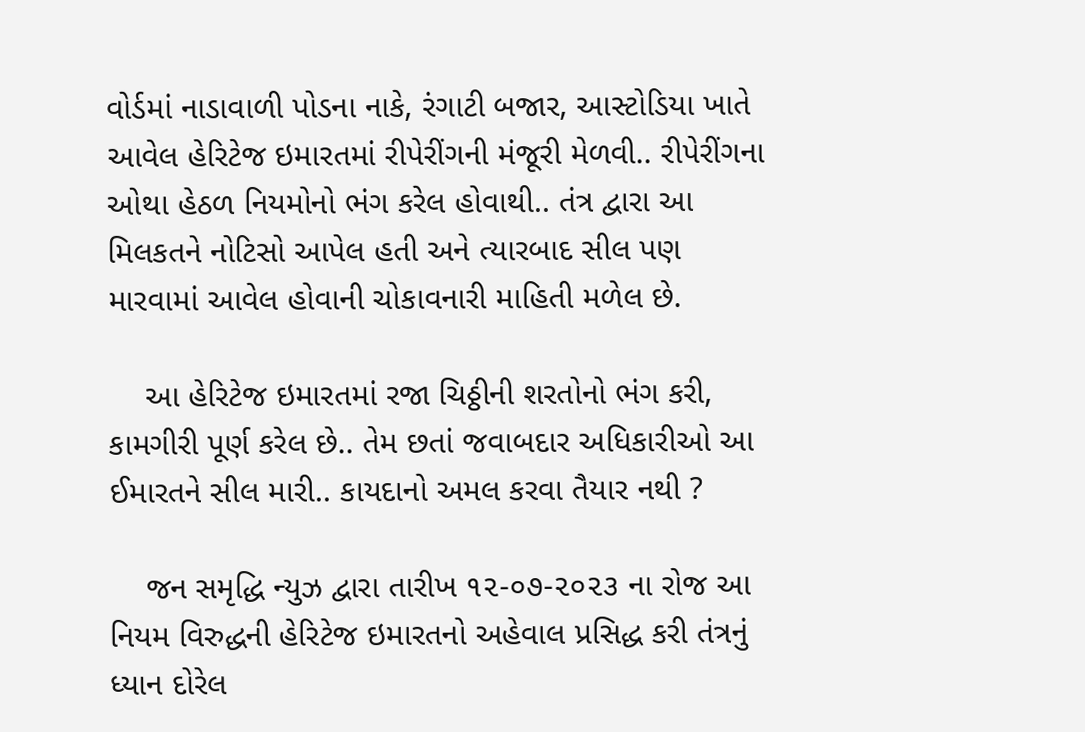વોર્ડમાં નાડાવાળી પોડના નાકે, રંગાટી બજાર, આસ્ટોડિયા ખાતે આવેલ હેરિટેજ ઇમારતમાં રીપેરીંગની મંજૂરી મેળવી.. રીપેરીંગના ઓથા હેઠળ નિયમોનો ભંગ કરેલ હોવાથી.. તંત્ર દ્વારા આ મિલકતને નોટિસો આપેલ હતી અને ત્યારબાદ સીલ પણ મારવામાં આવેલ હોવાની ચોકાવનારી માહિતી મળેલ છે.

    આ હેરિટેજ ઇમારતમાં રજા ચિઠ્ઠીની શરતોનો ભંગ કરી, કામગીરી પૂર્ણ કરેલ છે.. તેમ છતાં જવાબદાર અધિકારીઓ આ ઈમારતને સીલ મારી.. કાયદાનો અમલ કરવા તૈયાર નથી ?

    જન સમૃદ્ધિ ન્યુઝ દ્વારા તારીખ ૧૨-૦૭-૨૦૨૩ ના રોજ આ નિયમ વિરુદ્ધની હેરિટેજ ઇમારતનો અહેવાલ પ્રસિદ્ધ કરી તંત્રનું ધ્યાન દોરેલ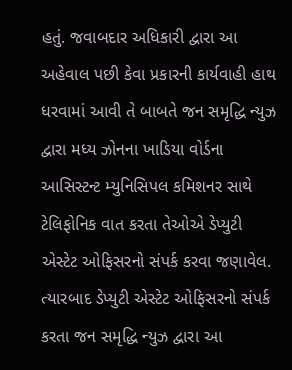હતું. જવાબદાર અધિકારી દ્વારા આ અહેવાલ પછી કેવા પ્રકારની કાર્યવાહી હાથ ધરવામાં આવી તે બાબતે જન સમૃદ્ધિ ન્યુઝ દ્વારા મધ્ય ઝોનના ખાડિયા વોર્ડના આસિસ્ટન્ટ મ્યુનિસિપલ કમિશનર સાથે ટેલિફોનિક વાત કરતા તેઓએ ડેપ્યુટી એસ્ટેટ ઓફિસરનો સંપર્ક કરવા જણાવેલ. ત્યારબાદ ડેપ્યુટી એસ્ટેટ ઓફિસરનો સંપર્ક કરતા જન સમૃદ્ધિ ન્યુઝ દ્વારા આ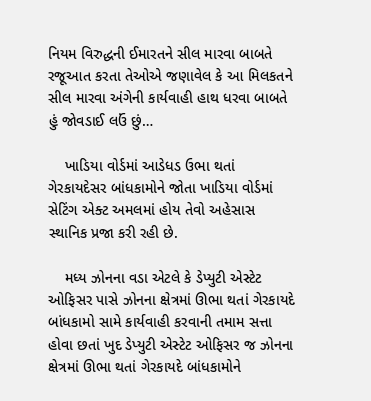નિયમ વિરુદ્ધની ઈમારતને સીલ મારવા બાબતે રજૂઆત કરતા તેઓએ જણાવેલ કે આ મિલકતને સીલ મારવા અંગેની કાર્યવાહી હાથ ધરવા બાબતે હું જોવડાઈ લઉં છું…

    ખાડિયા વોર્ડમાં આડેધડ ઉભા થતાં ગેરકાયદેસર બાંધકામોને જોતા ખાડિયા વોર્ડમાં સેટિંગ એક્ટ અમલમાં હોય તેવો અહેસાસ સ્થાનિક પ્રજા કરી રહી છે.

    મધ્ય ઝોનના વડા એટલે કે ડેપ્યુટી એસ્ટેટ ઓફિસર પાસે ઝોનના ક્ષેત્રમાં ઊભા થતાં ગેરકાયદે બાંધકામો સામે કાર્યવાહી કરવાની તમામ સત્તા હોવા છતાં ખુદ ડેપ્યુટી એસ્ટેટ ઓફિસર જ ઝોનના ક્ષેત્રમાં ઊભા થતાં ગેરકાયદે બાંધકામોને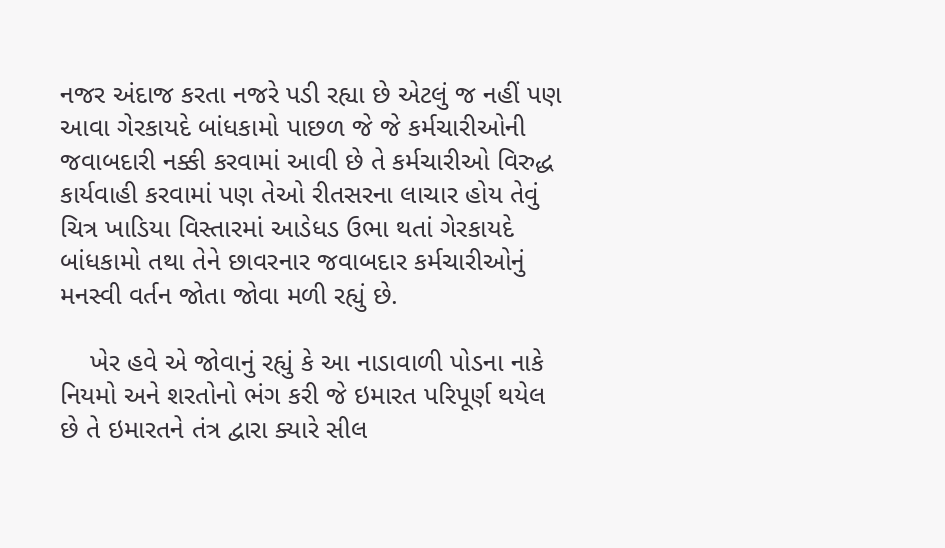નજર અંદાજ કરતા નજરે પડી રહ્યા છે એટલું જ નહીં પણ આવા ગેરકાયદે બાંધકામો પાછળ જે જે કર્મચારીઓની જવાબદારી નક્કી કરવામાં આવી છે તે કર્મચારીઓ વિરુદ્ધ કાર્યવાહી કરવામાં પણ તેઓ રીતસરના લાચાર હોય તેવું ચિત્ર ખાડિયા વિસ્તારમાં આડેધડ ઉભા થતાં ગેરકાયદે બાંધકામો તથા તેને છાવરનાર જવાબદાર કર્મચારીઓનું મનસ્વી વર્તન જોતા જોવા મળી રહ્યું છે.

    ખેર હવે એ જોવાનું રહ્યું કે આ નાડાવાળી પોડના નાકે નિયમો અને શરતોનો ભંગ કરી જે ઇમારત પરિપૂર્ણ થયેલ છે તે ઇમારતને તંત્ર દ્વારા ક્યારે સીલ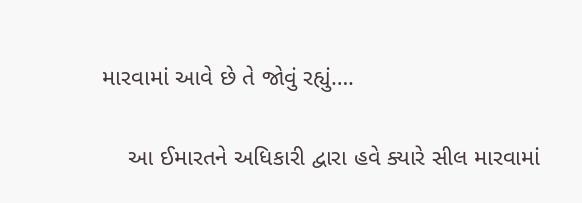મારવામાં આવે છે તે જોવું રહ્યું….

    આ ઈમારતને અધિકારી દ્વારા હવે ક્યારે સીલ મારવામાં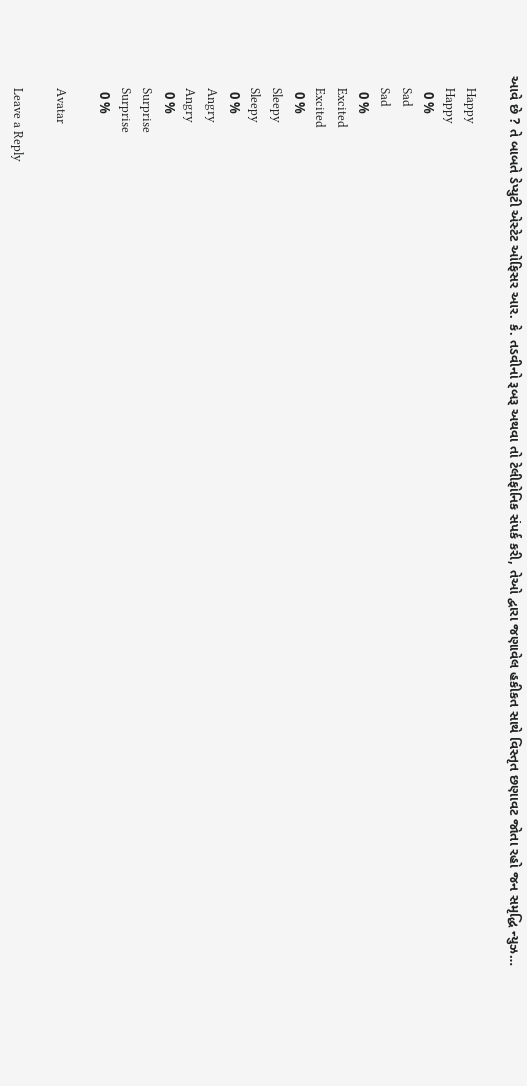આવે છે ? તે બાબતે ડેપ્યુટી એસ્ટેટ ઓફિસર આર. કે. તડવીનો રૂબરૂ અથવા તો ટેલીફોનિક સંપર્ક કરી, તેઓ દ્વારા જણાવેલ હકીકત સાથે વિસ્તૃત છણાવટ જોતા રહો જન સમૃદ્ધિ ન્યુઝ…

    Happy
    Happy
    0 %
    Sad
    Sad
    0 %
    Excited
    Excited
    0 %
    Sleepy
    Sleepy
    0 %
    Angry
    Angry
    0 %
    Surprise
    Surprise
    0 %

    Avatar

    Leave a Reply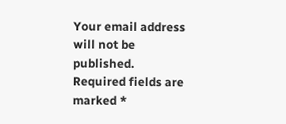Your email address will not be published. Required fields are marked *